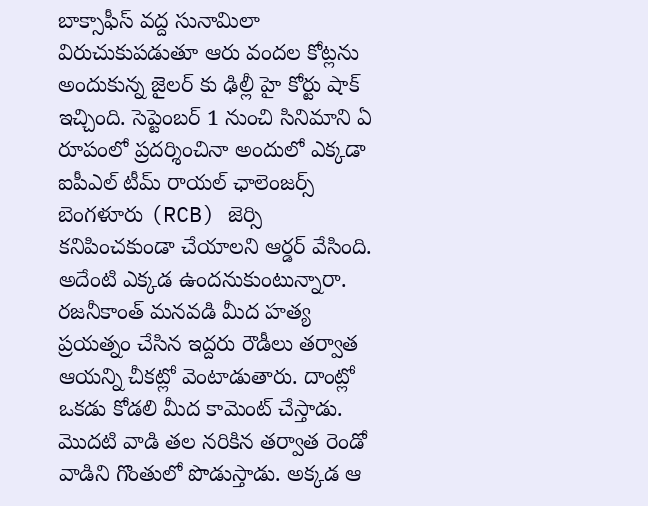బాక్సాఫీస్ వద్ద సునామిలా విరుచుకుపడుతూ ఆరు వందల కోట్లను అందుకున్న జైలర్ కు ఢిల్లీ హై కోర్టు షాక్ ఇచ్చింది. సెప్టెంబర్ 1 నుంచి సినిమాని ఏ రూపంలో ప్రదర్శించినా అందులో ఎక్కడా ఐపీఎల్ టీమ్ రాయల్ ఛాలెంజర్స్ బెంగళూరు (RCB) జెర్సి కనిపించకుండా చేయాలని ఆర్డర్ వేసింది. అదేంటి ఎక్కడ ఉందనుకుంటున్నారా. రజనీకాంత్ మనవడి మీద హత్య ప్రయత్నం చేసిన ఇద్దరు రౌడీలు తర్వాత ఆయన్ని చీకట్లో వెంటాడుతారు. దాంట్లో ఒకడు కోడలి మీద కామెంట్ చేస్తాడు. మొదటి వాడి తల నరికిన తర్వాత రెండో వాడిని గొంతులో పొడుస్తాడు. అక్కడ ఆ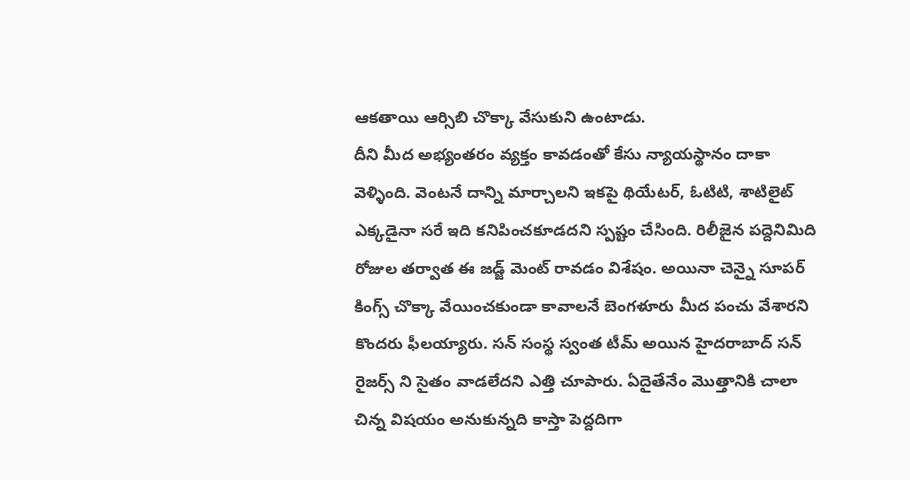ఆకతాయి ఆర్సిబి చొక్కా వేసుకుని ఉంటాడు.
దీని మీద అభ్యంతరం వ్యక్తం కావడంతో కేసు న్యాయస్థానం దాకా వెళ్ళింది. వెంటనే దాన్ని మార్చాలని ఇకపై థియేటర్, ఓటిటి, శాటిలైట్ ఎక్కడైనా సరే ఇది కనిపించకూడదని స్పష్టం చేసింది. రిలీజైన పద్దెనిమిది రోజుల తర్వాత ఈ జడ్జ్ మెంట్ రావడం విశేషం. అయినా చెన్నై సూపర్ కింగ్స్ చొక్కా వేయించకుండా కావాలనే బెంగళూరు మీద పంచు వేశారని కొందరు ఫీలయ్యారు. సన్ సంస్థ స్వంత టీమ్ అయిన హైదరాబాద్ సన్ రైజర్స్ ని సైతం వాడలేదని ఎత్తి చూపారు. ఏదైతేనేం మొత్తానికి చాలా చిన్న విషయం అనుకున్నది కాస్తా పెద్దదిగా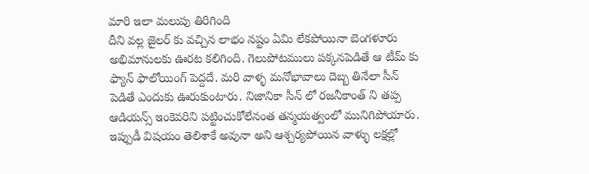మారి ఇలా మలుపు తిరిగింది
దీని వల్ల జైలర్ కు వచ్చిన లాభం నష్టం ఏమి లేకపోయినా బెంగళూరు అభిమానులకు ఊరట కలిగింది. గెలుపోటములు పక్కనపెడితే ఆ టీమ్ కు ఫ్యాన్ ఫాలోయింగ్ పెద్దదే. మరి వాళ్ళ మనోభావాలు దెబ్బ తినేలా సీన్ పెడితే ఎందుకు ఊరుకుంటారు. నిజానికా సీన్ లో రజనీకాంత్ ని తప్ప ఆడియన్స్ ఇంకెవరిని పట్టించుకోలేనంత తన్మయత్వంలో మునిగిపోయారు. ఇప్పుడీ విషయం తెలిశాకే అవునా అని ఆశ్చర్యపోయిన వాళ్ళు లక్షల్లో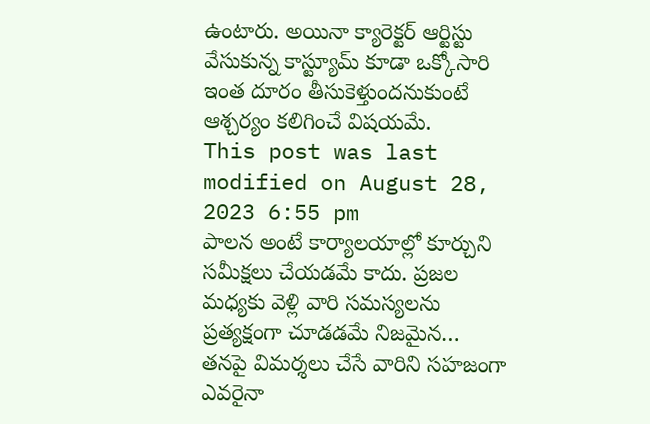ఉంటారు. అయినా క్యారెక్టర్ ఆర్టిస్టు వేసుకున్న కాస్ట్యూమ్ కూడా ఒక్కోసారి ఇంత దూరం తీసుకెళ్తుందనుకుంటే ఆశ్చర్యం కలిగించే విషయమే.
This post was last modified on August 28, 2023 6:55 pm
పాలన అంటే కార్యాలయాల్లో కూర్చుని సమీక్షలు చేయడమే కాదు. ప్రజల మధ్యకు వెళ్లి వారి సమస్యలను ప్రత్యక్షంగా చూడడమే నిజమైన…
తనపై విమర్శలు చేసే వారిని సహజంగా ఎవరైనా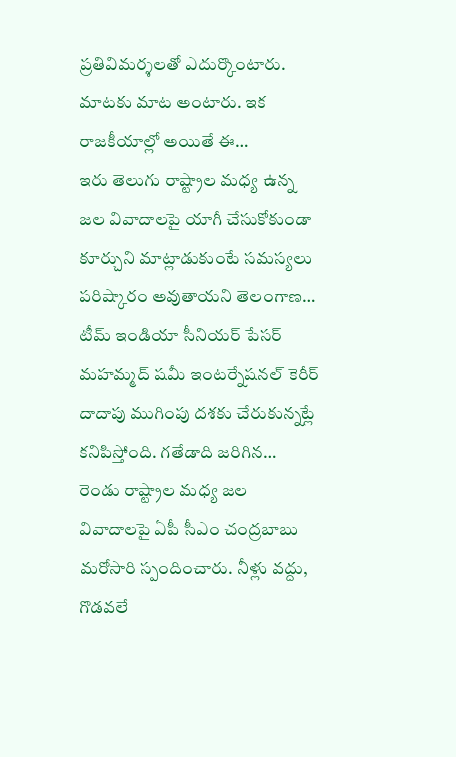ప్రతివిమర్శలతో ఎదుర్కొంటారు. మాటకు మాట అంటారు. ఇక రాజకీయాల్లో అయితే ఈ…
ఇరు తెలుగు రాష్ట్రాల మధ్య ఉన్న జల వివాదాలపై యాగీ చేసుకోకుండా కూర్చుని మాట్లాడుకుంటే సమస్యలు పరిష్కారం అవుతాయని తెలంగాణ…
టీమ్ ఇండియా సీనియర్ పేసర్ మహమ్మద్ షమీ ఇంటర్నేషనల్ కెరీర్ దాదాపు ముగింపు దశకు చేరుకున్నట్లే కనిపిస్తోంది. గతేడాది జరిగిన…
రెండు రాష్ట్రాల మధ్య జల వివాదాలపై ఏపీ సీఎం చంద్రబాబు మరోసారి స్పందించారు. నీళ్లు వద్దు, గొడవలే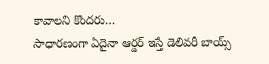కావాలని కొందరు…
సాధారణంగా ఏదైనా ఆర్డర్ ఇస్తే డెలివరీ బాయ్స్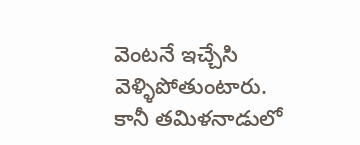వెంటనే ఇచ్చేసి వెళ్ళిపోతుంటారు. కానీ తమిళనాడులో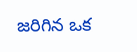జరిగిన ఒక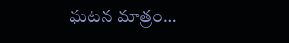ఘటన మాత్రం…